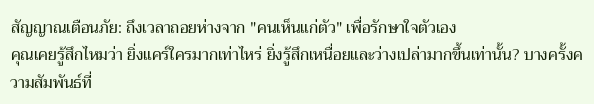สัญญาณเตือนภัย: ถึงเวลาถอยห่างจาก "คนเห็นแก่ตัว" เพื่อรักษาใจตัวเอง
คุณเคยรู้สึกไหมว่า ยิ่งแคร์ใครมากเท่าไหร่ ยิ่งรู้สึกเหนื่อยและว่างเปล่ามากขึ้นเท่านั้น? บางครั้งความสัมพันธ์ที่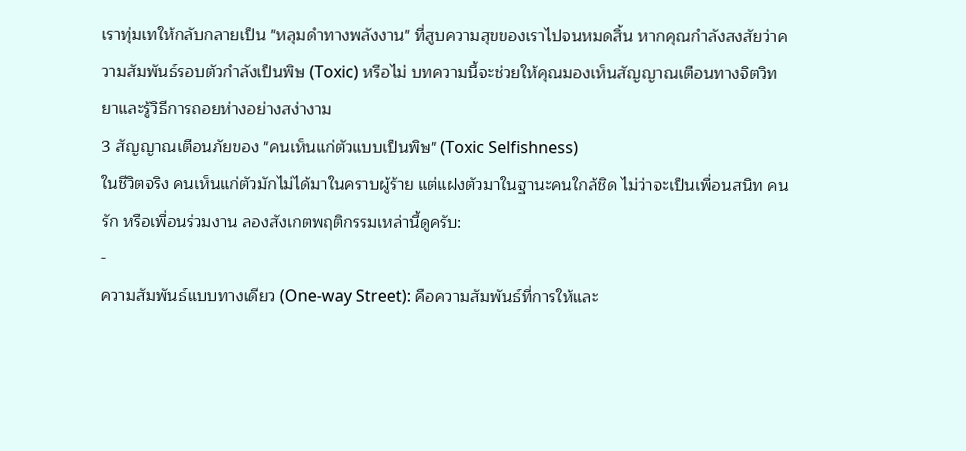เราทุ่มเทให้กลับกลายเป็น "หลุมดำทางพลังงาน" ที่สูบความสุขของเราไปจนหมดสิ้น หากคุณกำลังสงสัยว่าความสัมพันธ์รอบตัวกำลังเป็นพิษ (Toxic) หรือไม่ บทความนี้จะช่วยให้คุณมองเห็นสัญญาณเตือนทางจิตวิทยาและรู้วิธีการถอยห่างอย่างสง่างาม
3 สัญญาณเตือนภัยของ "คนเห็นแก่ตัวแบบเป็นพิษ" (Toxic Selfishness)
ในชีวิตจริง คนเห็นแก่ตัวมักไม่ได้มาในคราบผู้ร้าย แต่แฝงตัวมาในฐานะคนใกล้ชิด ไม่ว่าจะเป็นเพื่อนสนิท คนรัก หรือเพื่อนร่วมงาน ลองสังเกตพฤติกรรมเหล่านี้ดูครับ:
-
ความสัมพันธ์แบบทางเดียว (One-way Street): คือความสัมพันธ์ที่การให้และ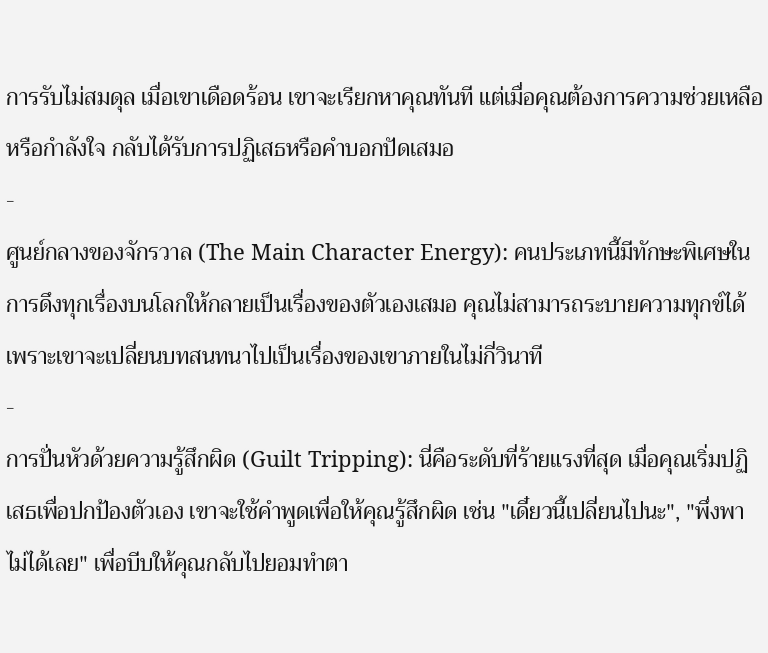การรับไม่สมดุล เมื่อเขาเดือดร้อน เขาจะเรียกหาคุณทันที แต่เมื่อคุณต้องการความช่วยเหลือหรือกำลังใจ กลับได้รับการปฏิเสธหรือคำบอกปัดเสมอ
-
ศูนย์กลางของจักรวาล (The Main Character Energy): คนประเภทนี้มีทักษะพิเศษในการดึงทุกเรื่องบนโลกให้กลายเป็นเรื่องของตัวเองเสมอ คุณไม่สามารถระบายความทุกข์ได้ เพราะเขาจะเปลี่ยนบทสนทนาไปเป็นเรื่องของเขาภายในไม่กี่วินาที
-
การปั่นหัวด้วยความรู้สึกผิด (Guilt Tripping): นี่คือระดับที่ร้ายแรงที่สุด เมื่อคุณเริ่มปฏิเสธเพื่อปกป้องตัวเอง เขาจะใช้คำพูดเพื่อให้คุณรู้สึกผิด เช่น "เดี๋ยวนี้เปลี่ยนไปนะ", "พึ่งพาไม่ได้เลย" เพื่อบีบให้คุณกลับไปยอมทำตา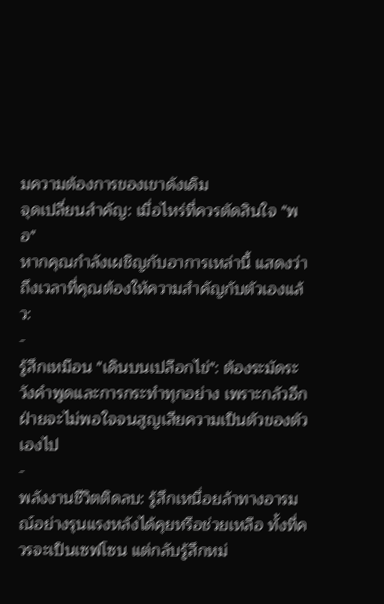มความต้องการของเขาดังเดิม
จุดเปลี่ยนสำคัญ: เมื่อไหร่ที่ควรตัดสินใจ "พอ"
หากคุณกำลังเผชิญกับอาการเหล่านี้ แสดงว่าถึงเวลาที่คุณต้องให้ความสำคัญกับตัวเองแล้ว:
-
รู้สึกเหมือน "เดินบนเปลือกไข่": ต้องระมัดระวังคำพูดและการกระทำทุกอย่าง เพราะกลัวอีกฝ่ายจะไม่พอใจจนสูญเสียความเป็นตัวของตัวเองไป
-
พลังงานชีวิตติดลบ: รู้สึกเหนื่อยล้าทางอารมณ์อย่างรุนแรงหลังได้คุยหรือช่วยเหลือ ทั้งที่ควรจะเป็นเซฟโซน แต่กลับรู้สึกหม่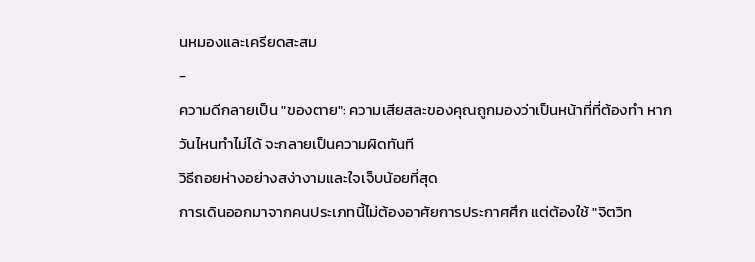นหมองและเครียดสะสม
-
ความดีกลายเป็น "ของตาย": ความเสียสละของคุณถูกมองว่าเป็นหน้าที่ที่ต้องทำ หากวันไหนทำไม่ได้ จะกลายเป็นความผิดทันที
วิธีถอยห่างอย่างสง่างามและใจเจ็บน้อยที่สุด
การเดินออกมาจากคนประเภทนี้ไม่ต้องอาศัยการประกาศศึก แต่ต้องใช้ "จิตวิท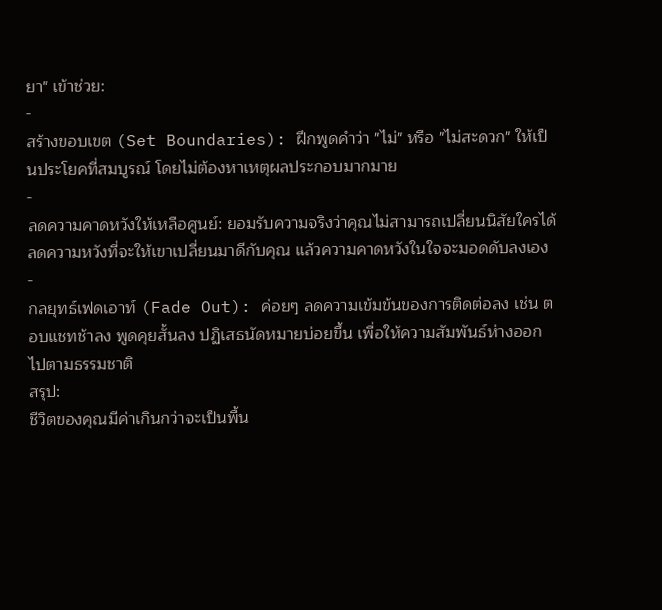ยา" เข้าช่วย:
-
สร้างขอบเขต (Set Boundaries): ฝึกพูดคำว่า "ไม่" หรือ "ไม่สะดวก" ให้เป็นประโยคที่สมบูรณ์ โดยไม่ต้องหาเหตุผลประกอบมากมาย
-
ลดความคาดหวังให้เหลือศูนย์: ยอมรับความจริงว่าคุณไม่สามารถเปลี่ยนนิสัยใครได้ ลดความหวังที่จะให้เขาเปลี่ยนมาดีกับคุณ แล้วความคาดหวังในใจจะมอดดับลงเอง
-
กลยุทธ์เฟดเอาท์ (Fade Out): ค่อยๆ ลดความเข้มข้นของการติดต่อลง เช่น ตอบแชทช้าลง พูดคุยสั้นลง ปฏิเสธนัดหมายบ่อยขึ้น เพื่อให้ความสัมพันธ์ห่างออกไปตามธรรมชาติ
สรุป:
ชีวิตของคุณมีค่าเกินกว่าจะเป็นพื้น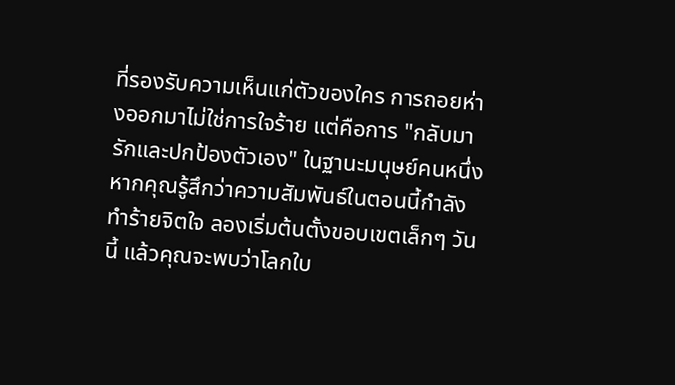ที่รองรับความเห็นแก่ตัวของใคร การถอยห่างออกมาไม่ใช่การใจร้าย แต่คือการ "กลับมารักและปกป้องตัวเอง" ในฐานะมนุษย์คนหนึ่ง
หากคุณรู้สึกว่าความสัมพันธ์ในตอนนี้กำลังทำร้ายจิตใจ ลองเริ่มต้นตั้งขอบเขตเล็กๆ วันนี้ แล้วคุณจะพบว่าโลกใบ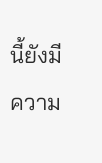นี้ยังมีความ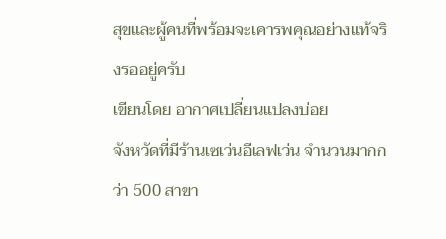สุขและผู้คนที่พร้อมจะเคารพคุณอย่างแท้จริงรออยู่ครับ
เขียนโดย อากาศเปลี่ยนแปลงบ่อย
จังหวัดที่มีร้านเซเว่นอีเลฟเว่น จำนวนมากกว่า 500 สาขา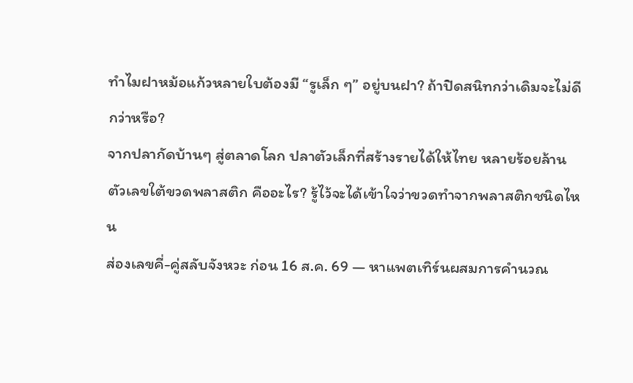ทำไมฝาหม้อแก้วหลายใบต้องมี “รูเล็ก ๆ” อยู่บนฝา? ถ้าปิดสนิทกว่าเดิมจะไม่ดีกว่าหรือ?
จากปลากัดบ้านๆ สู่ตลาดโลก ปลาตัวเล็กที่สร้างรายได้ให้ไทย หลายร้อยล้าน
ตัวเลขใต้ขวดพลาสติก คืออะไร? รู้ไว้จะได้เข้าใจว่าขวดทำจากพลาสติกชนิดไหน
ส่องเลขคี่-คู่สลับจังหวะ ก่อน 16 ส.ค. 69 — หาแพตเทิร์นผสมการคำนวณ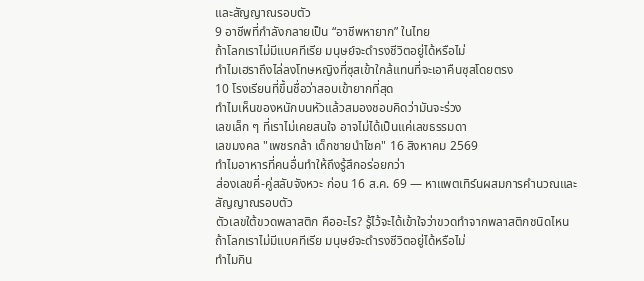และสัญญาณรอบตัว
9 อาชีพที่กำลังกลายเป็น “อาชีพหายาก” ในไทย
ถ้าโลกเราไม่มีแบคทีเรีย มนุษย์จะดำรงชีวิตอยู่ได้หรือไม่
ทำไมเฮราถึงไล่ลงโทษหญิงที่ซุสเข้าใกล้แทนที่จะเอาคืนซุสโดยตรง
10 โรงเรียนที่ขึ้นชื่อว่าสอบเข้ายากที่สุด
ทำไมเห็นของหนักบนหัวแล้วสมองชอบคิดว่ามันจะร่วง
เลขเล็ก ๆ ที่เราไม่เคยสนใจ อาจไม่ได้เป็นแค่เลขธรรมดา
เลขมงคล "เพชรกล้า เด็กชายนำโชค" 16 สิงหาคม 2569
ทำไมอาหารที่คนอื่นทำให้ถึงรู้สึกอร่อยกว่า
ส่องเลขคี่-คู่สลับจังหวะ ก่อน 16 ส.ค. 69 — หาแพตเทิร์นผสมการคำนวณและสัญญาณรอบตัว
ตัวเลขใต้ขวดพลาสติก คืออะไร? รู้ไว้จะได้เข้าใจว่าขวดทำจากพลาสติกชนิดไหน
ถ้าโลกเราไม่มีแบคทีเรีย มนุษย์จะดำรงชีวิตอยู่ได้หรือไม่
ทำไมกิน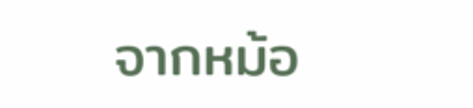จากหม้อ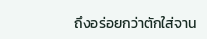ถึงอร่อยกว่าตักใส่จาน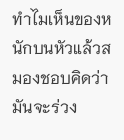ทำไมเห็นของหนักบนหัวแล้วสมองชอบคิดว่ามันจะร่วง